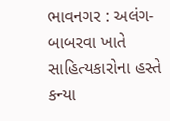ભાવનગર : અલંગ-બાબરવા ખાતે સાહિત્યકારોના હસ્તે કન્યા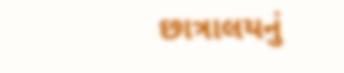છાત્રાલયનું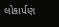લોકાર્પણ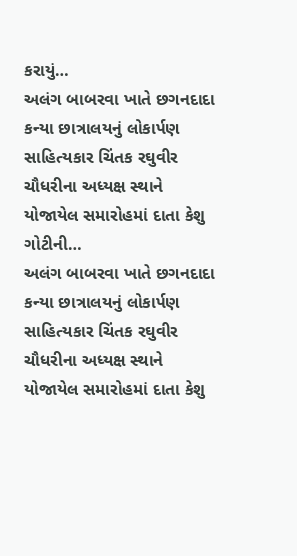કરાયું…
અલંગ બાબરવા ખાતે છગનદાદા કન્યા છાત્રાલયનું લોકાર્પણ સાહિત્યકાર ચિંતક રઘુવીર ચૌધરીના અધ્યક્ષ સ્થાને યોજાયેલ સમારોહમાં દાતા કેશુ ગોટીની…
અલંગ બાબરવા ખાતે છગનદાદા કન્યા છાત્રાલયનું લોકાર્પણ સાહિત્યકાર ચિંતક રઘુવીર ચૌધરીના અધ્યક્ષ સ્થાને યોજાયેલ સમારોહમાં દાતા કેશુ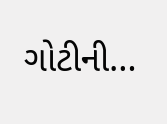ગોટીની…